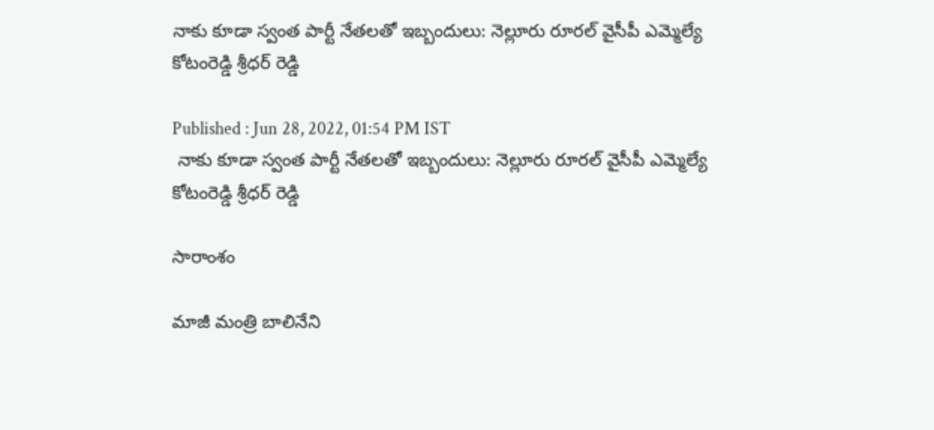నాకు కూడా స్వంత పార్టీ నేతలతో ఇబ్బందులు: నెల్లూరు రూరల్ వైసీపీ ఎమ్మెల్యే కోటంరెడ్డి శ్రీధర్ రెడ్డి

Published : Jun 28, 2022, 01:54 PM IST
 నాకు కూడా స్వంత పార్టీ నేతలతో ఇబ్బందులు: నెల్లూరు రూరల్ వైసీపీ ఎమ్మెల్యే కోటంరెడ్డి శ్రీధర్ రెడ్డి

సారాంశం

మాజీ మంత్రి బాలినేని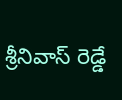శ్రీనివాస్ రెడ్డే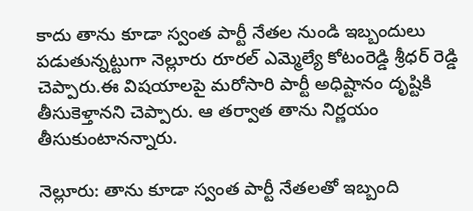కాదు తాను కూడా స్వంత పార్టీ నేతల నుండి ఇబ్బందులు పడుతున్నట్టుగా నెల్లూరు రూరల్ ఎమ్మెల్యే కోటంరెడ్డి శ్రీధర్ రెడ్డి చెప్పారు.ఈ విషయాలపై మరోసారి పార్టీ అధిష్టానం దృష్టికి తీసుకెళ్తానని చెప్పారు. ఆ తర్వాత తాను నిర్ణయం తీసుకుంటానన్నారు.

నెల్లూరు: తాను కూడా స్వంత పార్టీ నేతలతో ఇబ్బంది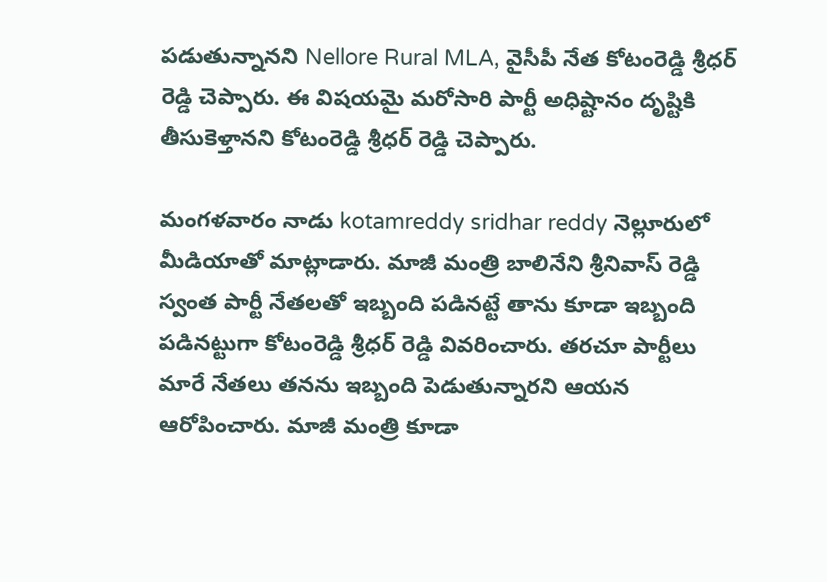పడుతున్నానని Nellore Rural MLA, వైసీపీ నేత కోటంరెడ్డి శ్రీధర్ రెడ్డి చెప్పారు. ఈ విషయమై మరోసారి పార్టీ అధిష్టానం దృష్టికి తీసుకెళ్తానని కోటంరెడ్డి శ్రీధర్ రెడ్డి చెప్పారు.

మంగళవారం నాడు kotamreddy sridhar reddy నెల్లూరులో మీడియాతో మాట్లాడారు. మాజీ మంత్రి బాలినేని శ్రీనివాస్ రెడ్డి స్వంత పార్టీ నేతలతో ఇబ్బంది పడినట్టే తాను కూడా ఇబ్బంది పడినట్టుగా కోటంరెడ్డి శ్రీధర్ రెడ్డి వివరించారు. తరచూ పార్టీలు మారే నేతలు తనను ఇబ్బంది పెడుతున్నారని ఆయన ఆరోపించారు. మాజీ మంత్రి కూడా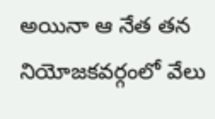అయినా ఆ నేత తన నియోజకవర్గంలో వేలు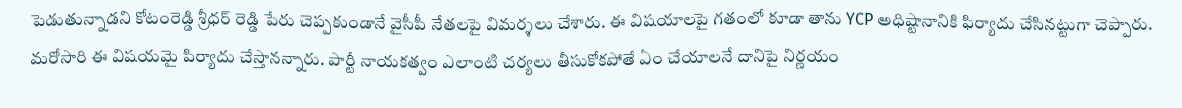పెడుతున్నాడని కోటంరెడ్డి శ్రీధర్ రెడ్డి పేరు చెప్పకుండానే వైసీపీ నేతలపై విమర్శలు చేశారు. ఈ విషయాలపై గతంలో కూడా తాను YCP అధిష్టానానికి ఫిర్యాదు చేసినట్టుగా చెప్పారు. మరోసారి ఈ విషయమై పిర్యాదు చేస్తానన్నారు. పార్టీ నాయకత్వం ఎలాంటి చర్యలు తీసుకోకపోతే ఏం చేయాలనే దానిపై నిర్ణయం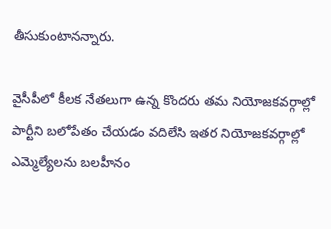తీసుకుంటానన్నారు.

వైసీపీలో కీలక నేతలుగా ఉన్న కొందరు తమ నియోజకవర్గాల్లో పార్టీని బలోపేతం చేయడం వదిలేసి ఇతర నియోజకవర్గాల్లో ఎమ్మెల్యేలను బలహీనం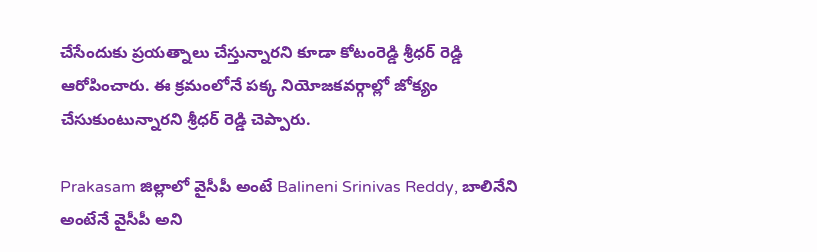చేసేందుకు ప్రయత్నాలు చేస్తున్నారని కూడా కోటంరెడ్డి శ్రీధర్ రెడ్డి ఆరోపించారు. ఈ క్రమంలోనే పక్క నియోజకవర్గాల్లో జోక్యం చేసుకుంటున్నారని శ్రీధర్ రెడ్డి చెప్పారు.

Prakasam జిల్లాలో వైసీపీ అంటే Balineni Srinivas Reddy, బాలినేని అంటేనే వైసీపీ అని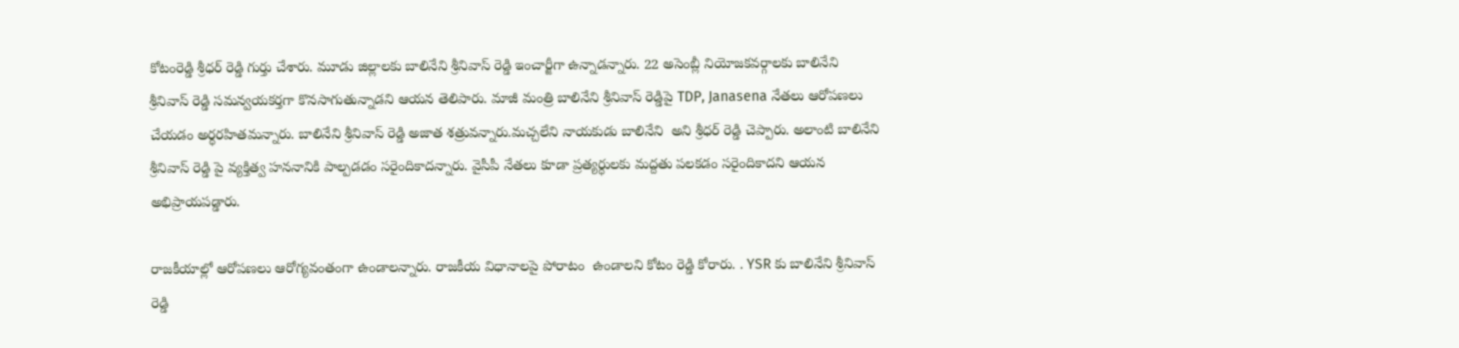కోటంరెడ్డి శ్రీధర్ రెడ్డి గుర్తు చేశారు. మూడు జిల్లాలకు బాలినేని శ్రీనివాస్ రెడ్డి ఇంచార్జీగా ఉన్నాడన్నారు. 22 అసెంబ్లీ నియోజకవర్గాలకు బాలినేని శ్రీనివాస్ రెడ్డి సమన్వయకర్తగా కొనసాగుతున్నాడని ఆయన తెలిపారు. మాజీ మంత్రి బాలినేని శ్రీనివాస్ రెడ్డిపై TDP, Janasena నేతలు ఆరోపణలు చేయడం అర్ధరహితమన్నారు. బాలినేని శ్రీనివాస్ రెడ్డి అజాత శత్రువన్నారు.మచ్చలేని నాయకుడు బాలినేని  అని శ్రీధర్ రెడ్డి చెప్పారు. అలాంటి బాలినేని శ్రీనివాస్ రెడ్డి పై వ్యక్తిత్వ హననానికి పాల్పడడం సరైందికాదన్నారు. వైసీపీ నేతలు కూడా ప్రత్యర్ధులకు మద్దతు పలకడం సరైందికాదని ఆయన అభిప్రాయపడ్డారు.

రాజకీయాల్లో ఆరోపణలు ఆరోగ్యవంతంగా ఉండాలన్నారు. రాజకీయ విధానాలపై పోరాటం  ఉండాలని కోటం రెడ్డి కోరారు. . YSR కు బాలినేని శ్రీనివాస్ రెడ్డి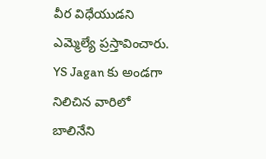వీర విధేయుడని ఎమ్మెల్యే ప్రస్తావించారు. YS Jagan కు అండగా నిలిచిన వారిలో బాలినేని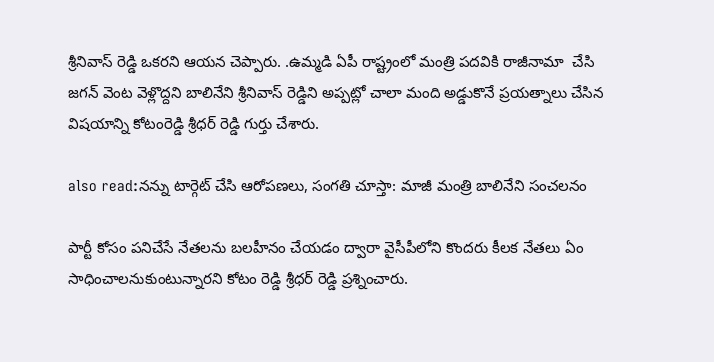శ్రీనివాస్ రెడ్డి ఒకరని ఆయన చెప్పారు. .ఉమ్మడి ఏపీ రాష్ట్రంలో మంత్రి పదవికి రాజీనామా  చేసి జగన్ వెంట వెళ్లొద్దని బాలినేని శ్రీనివాస్ రెడ్డిని అప్పట్లో చాలా మంది అడ్డుకొనే ప్రయత్నాలు చేసిన విషయాన్ని కోటంరెడ్డి శ్రీధర్ రెడ్డి గుర్తు చేశారు.

also read:నన్ను టార్గెట్ చేసి ఆరోపణలు, సంగతి చూస్తా: మాజీ మంత్రి బాలినేని సంచలనం

పార్టీ కోసం పనిచేసే నేతలను బలహీనం చేయడం ద్వారా వైసీపీలోని కొందరు కీలక నేతలు ఏం సాధించాలనుకుంటున్నారని కోటం రెడ్డి శ్రీధర్ రెడ్డి ప్రశ్నించారు.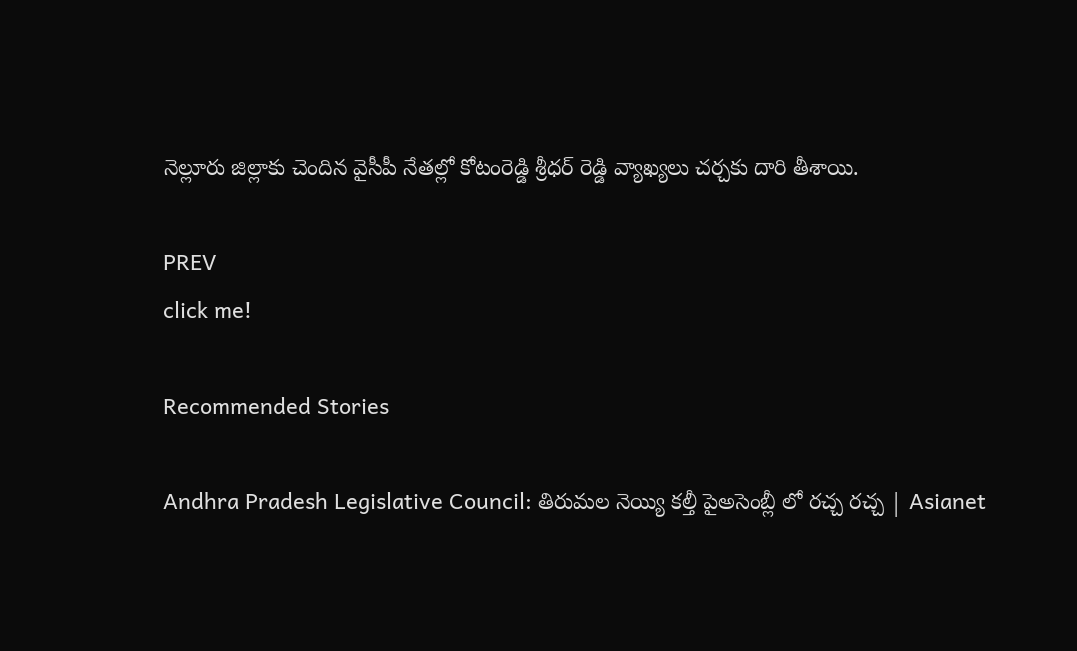నెల్లూరు జిల్లాకు చెందిన వైసీపీ నేతల్లో కోటంరెడ్డి శ్రీధర్ రెడ్డి వ్యాఖ్యలు చర్చకు దారి తీశాయి.

PREV
click me!

Recommended Stories

Andhra Pradesh Legislative Council: తిరుమల నెయ్యి కల్తీ పైఅసెంబ్లీ లో రచ్చ రచ్చ | Asianet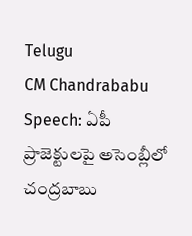Telugu
CM Chandrababu Speech: ఏపీ ప్రాజెక్టులపై అసెంబ్లీలో చంద్రబాబు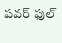పవర్ ఫుల్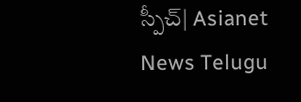స్పీచ్| Asianet News Telugu